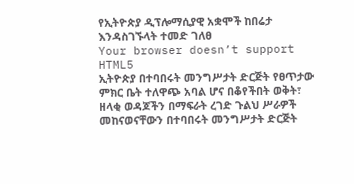የኢትዮጵያ ዲፕሎማሲያዊ አቋሞች ከበሬታ እንዳስገኙላት ተመድ ገለፀ
Your browser doesn’t support HTML5
ኢትዮጵያ በተባበሩት መንግሥታት ድርጅት የፀጥታው ምክር ቤት ተለዋጭ አባል ሆና በቆየችበት ወቅት፣ ዘላቂ ወዳጆችን በማፍራት ረገድ ጉልህ ሥራዎች መከናወናቸውን በተባበሩት መንግሥታት ድርጅት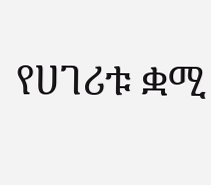የሀገሪቱ ቋሚ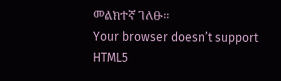መልክተኛ ገለፁ፡፡
Your browser doesn’t support HTML5